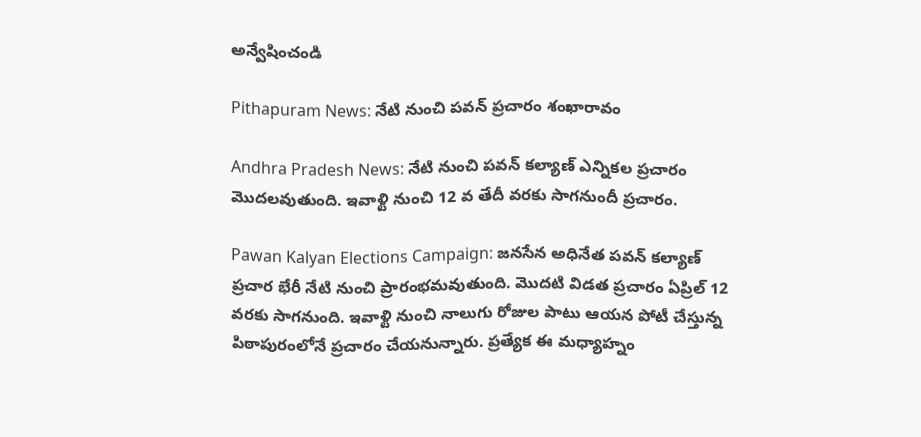అన్వేషించండి

Pithapuram News: నేటి నుంచి పవన్ ప్రచారం శంఖారావం

Andhra Pradesh News: నేటి నుంచి పవన్ కల్యాణ్ ఎన్నికల ప్రచారం మొదలవుతుంది. ఇవాళ్టి నుంచి 12 వ తేదీ వరకు సాగనుందీ ప్రచారం.

Pawan Kalyan Elections Campaign: జనసేన అధినేత పవన్ కల్యాణ్ ప్రచార భేరీ నేటి నుంచి ప్రారంభమవుతుంది. మొదటి విడత ప్రచారం ఏప్రిల్‌ 12 వరకు సాగనుంది. ఇవాళ్టి నుంచి నాలుగు రోజుల పాటు ఆయన పోటీ చేస్తున్న పిఠాపురంలోనే ప్రచారం చేయనున్నారు. ప్రత్యేక ఈ మధ్యాహ్నం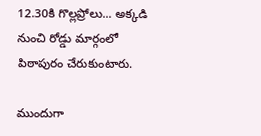12.30కి గొల్లప్రోలు... అక్కడి నుంచి రోడ్డు మార్గంలో పిఠాపురం చేరుకుంటారు.

ముందుగా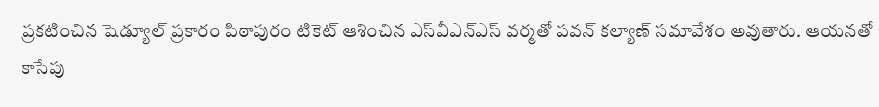ప్రకటించిన షెడ్యూల్ ప్రకారం పిఠాపురం టికెట్ ఆశించిన ఎస్‌వీఎన్‌ఎస్ వర్మతో పవన్ కల్యాణ్‌ సమావేశం అవుతారు. ఆయనతో కాసేపు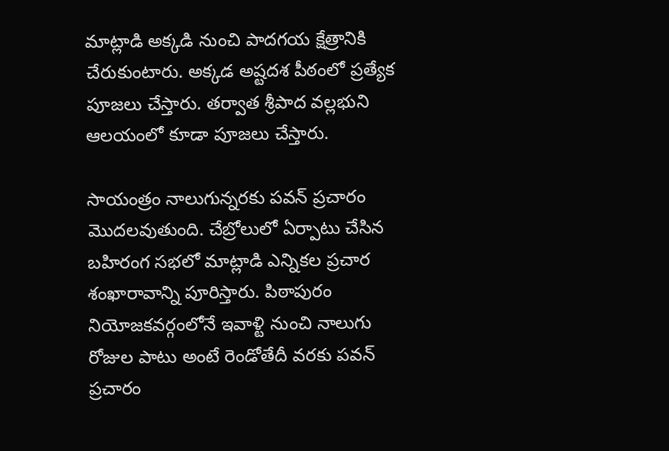మాట్లాడి అక్కడి నుంచి పాదగయ క్షేత్రానికి చేరుకుంటారు. అక్కడ అష్టదశ పీఠంలో ప్రత్యేక పూజలు చేస్తారు. తర్వాత శ్రీపాద వల్లభుని ఆలయంలో కూడా పూజలు చేస్తారు.

సాయంత్రం నాలుగున్నరకు పవన్ ప్రచారం మొదలవుతుంది. చేబ్రోలులో ఏర్పాటు చేసిన బహిరంగ సభలో మాట్లాడి ఎన్నికల ప్రచార శంఖారావాన్ని పూరిస్తారు. పిఠాపురం నియోజకవర్గంలోనే ఇవాళ్టి నుంచి నాలుగు రోజుల పాటు అంటే రెండోతేదీ వరకు పవన్ ప్రచారం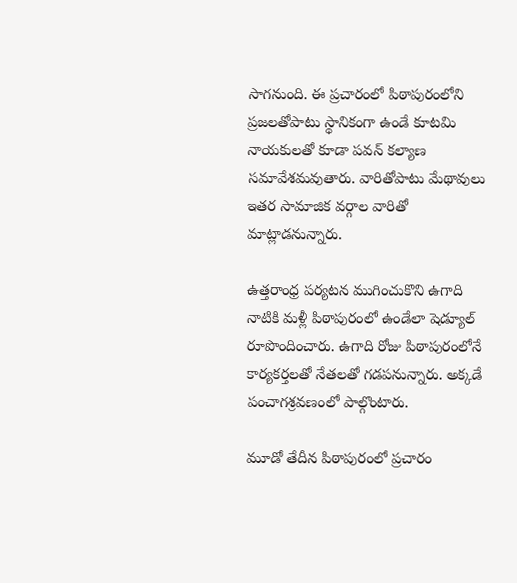సాగనుంది. ఈ ప్రచారంలో పిఠాపురంలోని ప్రజలతోపాటు స్థానికంగా ఉండే కూటమి నాయకులతో కూడా పవన్ కల్యాణ సమావేశమవుతారు. వారితోపాటు మేథావులు ఇతర సామాజిక వర్గాల వారితో మాట్లాడనున్నారు.

ఉత్తరాంధ్ర పర్యటన ముగించుకొని ఉగాది నాటికి మళ్లీ పిఠాపురంలో ఉండేలా షెడ్యూల్ రూపొందించారు. ఉగాది రోజు పిఠాపురంలోనే కార్యకర్తలతో నేతలతో గడపనున్నారు. అక్కడే పంచాగశ్రవణంలో పాల్గొంటారు.

మూడో తేదీన పిఠాపురంలో ప్రచారం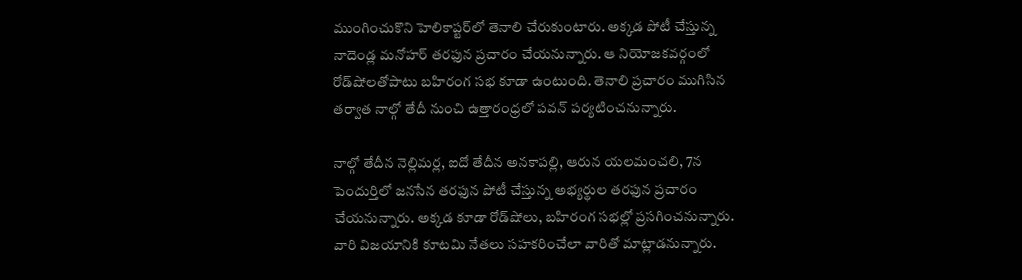ముంగించుకొని హెలికాప్టర్‌లో తెనాలి చేరుకుంటారు. అక్కడ పోటీ చేస్తున్న నాదెండ్ల మనోహర్‌ తరఫున ప్రచారం చేయనున్నారు. ఆ నియోజకవర్గంలో రోడ్‌షోలతోపాటు బహిరంగ సభ కూడా ఉంటుంది. తెనాలి ప్రచారం ముగిసిన తర్వాత నాల్గో తేదీ నుంచి ఉత్తారంధ్రలో పవన్ పర్యటించనున్నారు.

నాల్గో తేదీన నెల్లిమర్ల, ఐదో తేదీన అనకాపల్లి, ఆరున యలమంచలి, 7న పెందుర్తిలో జనసేన తరఫున పోటీ చేస్తున్న అభ్యర్థుల తరఫున ప్రచారం చేయనున్నారు. అక్కడ కూడా రోడ్‌షోలు, బహిరంగ సభల్లో ప్రసగించనున్నారు. వారి విజయానికి కూటమి నేతలు సహకరించేలా వారితో మాట్లాడనున్నారు.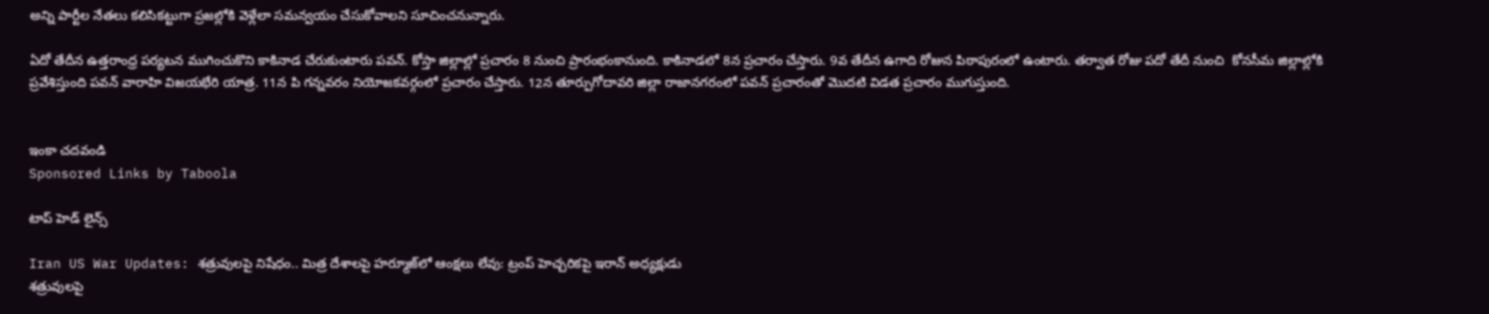అన్ని పార్టీల నేతలు కలిసికట్టుగా ప్రజల్లోకి వెళ్లేలా సమన్వయం చేసుకోవాలని సూచించనున్నారు.

ఏదో తేదీన ఉత్తరాంధ్ర పర్యటన ముగించుకొని కాకినాడ చేరుకుంటారు పవన్. కోస్తా జిల్లాల్లో ప్రచారం 8 నుంచి ప్రారంభంకానుంది. కాకినాడలో 8న ప్రచారం చేస్తారు. 9వ తేదీన ఉగాది రోజున పిఠాపురంలో ఉంటారు. తర్వాత రోజు పదో తేదీ నుంచి  కోనసీమ జిల్లాల్లోకి ప్రవేశిస్తుంది పవన్ వారాహి విజయభేరి యాత్ర. 11న పి గన్నవరం నియోజకవర్గంలో ప్రచారం చేస్తారు. 12న తూర్పుగోదావరి జిల్లా రాజానగరంలో పవన్ ప్రచారంతో మొదటి విడత ప్రచారం ముగుస్తుంది.


ఇంకా చదవండి
Sponsored Links by Taboola

టాప్ హెడ్ లైన్స్

Iran US War Updates: శత్రువులపై నిషేధం.. మిత్ర దేశాలపై హర్మూజ్‌లో ఆంక్షలు లేవు: ట్రంప్ హెచ్చరికపై ఇరాన్ అధ్యక్షుడు
శత్రువులపై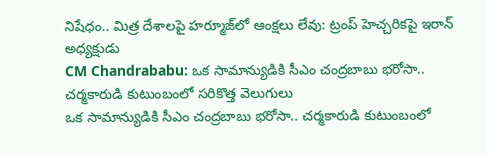నిషేధం.. మిత్ర దేశాలపై హర్మూజ్‌లో ఆంక్షలు లేవు: ట్రంప్ హెచ్చరికపై ఇరాన్ అధ్యక్షుడు
CM Chandrababu: ఒక సామాన్యుడికి సీఎం చంద్రబాబు భరోసా.. చర్మకారుడి కుటుంబంలో సరికొత్త వెలుగులు
ఒక సామాన్యుడికి సీఎం చంద్రబాబు భరోసా.. చర్మకారుడి కుటుంబంలో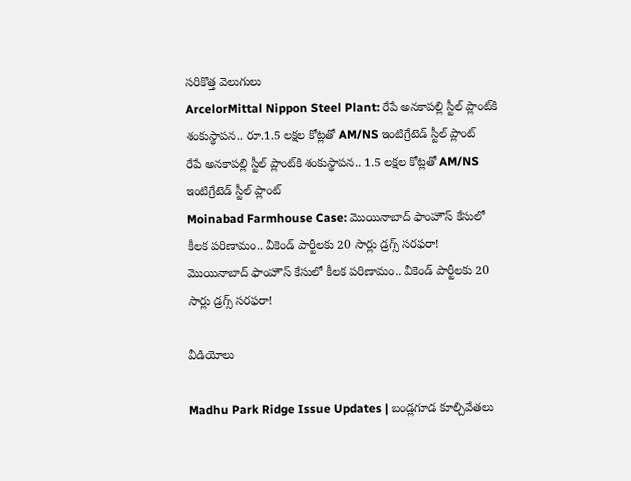సరికొత్త వెలుగులు
ArcelorMittal Nippon Steel Plant: రేపే అనకాపల్లి స్టీల్ ప్లాంట్‌కి శంకుస్థాపన.. రూ.1.5 లక్షల కోట్లతో AM/NS ఇంటిగ్రేటెడ్ స్టీల్ ప్లాంట్
రేపే అనకాపల్లి స్టీల్ ప్లాంట్‌కి శంకుస్థాపన.. 1.5 లక్షల కోట్లతో AM/NS ఇంటిగ్రేటెడ్ స్టీల్ ప్లాంట్
Moinabad Farmhouse Case: మొయినాబాద్ ఫాంహౌస్ కేసులో కీలక పరిణామం.. వీకెండ్ పార్టీలకు 20 సార్లు డ్రగ్స్ సరఫరా!
మొయినాబాద్ ఫాంహౌస్ కేసులో కీలక పరిణామం.. వీకెండ్ పార్టీలకు 20 సార్లు డ్రగ్స్ సరఫరా!

వీడియోలు

Madhu Park Ridge Issue Updates | బండ్లగూడ కూల్చివేతలు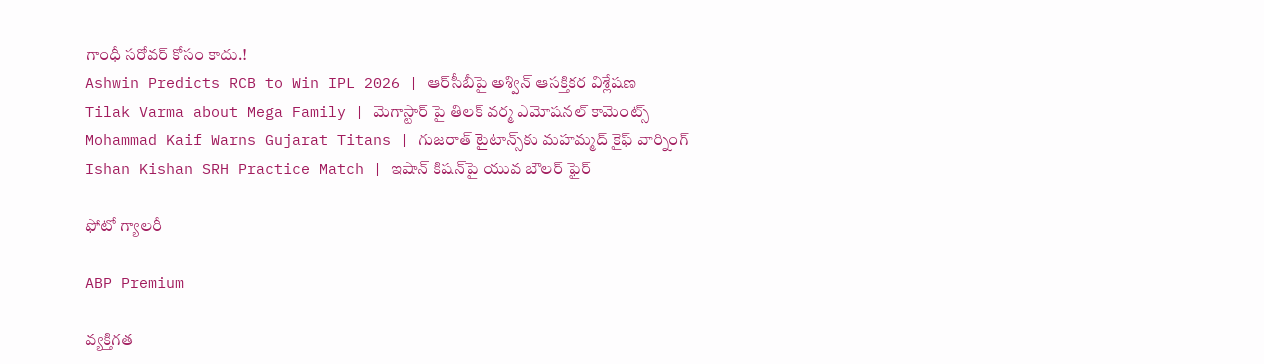గాంధీ సరోవర్ కోసం కాదు.!
Ashwin Predicts RCB to Win IPL 2026 | ఆర్‌సీబీపై అశ్విన్ ఆసక్తికర విశ్లేషణ
Tilak Varma about Mega Family | మెగాస్టార్ పై తిలక్ వర్మ ఎమోషనల్ కామెంట్స్
Mohammad Kaif Warns Gujarat Titans | గుజరాత్ టైటాన్స్‌కు మహమ్మద్ కైఫ్ వార్నింగ్
Ishan Kishan SRH Practice Match | ఇషాన్ కిషన్‌పై యువ బౌలర్ ఫైర్

ఫోటో గ్యాలరీ

ABP Premium

వ్యక్తిగత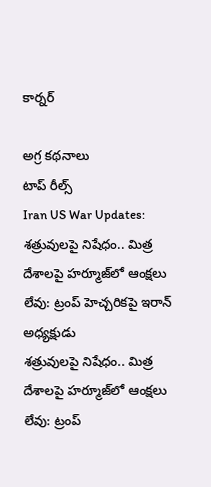కార్నర్

అగ్ర కథనాలు
టాప్ రీల్స్
Iran US War Updates: శత్రువులపై నిషేధం.. మిత్ర దేశాలపై హర్మూజ్‌లో ఆంక్షలు లేవు: ట్రంప్ హెచ్చరికపై ఇరాన్ అధ్యక్షుడు
శత్రువులపై నిషేధం.. మిత్ర దేశాలపై హర్మూజ్‌లో ఆంక్షలు లేవు: ట్రంప్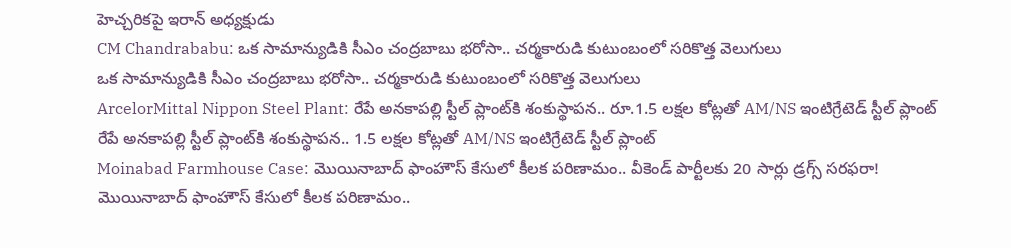హెచ్చరికపై ఇరాన్ అధ్యక్షుడు
CM Chandrababu: ఒక సామాన్యుడికి సీఎం చంద్రబాబు భరోసా.. చర్మకారుడి కుటుంబంలో సరికొత్త వెలుగులు
ఒక సామాన్యుడికి సీఎం చంద్రబాబు భరోసా.. చర్మకారుడి కుటుంబంలో సరికొత్త వెలుగులు
ArcelorMittal Nippon Steel Plant: రేపే అనకాపల్లి స్టీల్ ప్లాంట్‌కి శంకుస్థాపన.. రూ.1.5 లక్షల కోట్లతో AM/NS ఇంటిగ్రేటెడ్ స్టీల్ ప్లాంట్
రేపే అనకాపల్లి స్టీల్ ప్లాంట్‌కి శంకుస్థాపన.. 1.5 లక్షల కోట్లతో AM/NS ఇంటిగ్రేటెడ్ స్టీల్ ప్లాంట్
Moinabad Farmhouse Case: మొయినాబాద్ ఫాంహౌస్ కేసులో కీలక పరిణామం.. వీకెండ్ పార్టీలకు 20 సార్లు డ్రగ్స్ సరఫరా!
మొయినాబాద్ ఫాంహౌస్ కేసులో కీలక పరిణామం..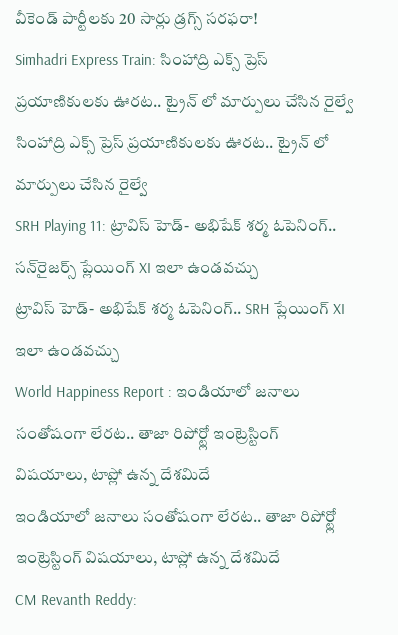వీకెండ్ పార్టీలకు 20 సార్లు డ్రగ్స్ సరఫరా!
Simhadri Express Train: సింహాద్రి ఎక్స్ ప్రెస్ ప్రయాణికులకు ఊరట.. ట్రైన్ లో మార్పులు చేసిన రైల్వే
సింహాద్రి ఎక్స్ ప్రెస్ ప్రయాణికులకు ఊరట.. ట్రైన్ లో మార్పులు చేసిన రైల్వే
SRH Playing 11: ట్రావిస్ హెడ్- అభిషేక్ శర్మ ఓపెనింగ్.. సన్‌రైజర్స్ ప్లేయింగ్ XI ఇలా ఉండవచ్చు
ట్రావిస్ హెడ్- అభిషేక్ శర్మ ఓపెనింగ్.. SRH ప్లేయింగ్ XI ఇలా ఉండవచ్చు
World Happiness Report : ఇండియాలో జనాలు సంతోషంగా లేరట.. తాజా రిపోర్ట్లో ఇంట్రెస్టింగ్ విషయాలు, టాప్లో ఉన్న దేశమిదే
ఇండియాలో జనాలు సంతోషంగా లేరట.. తాజా రిపోర్ట్లో ఇంట్రెస్టింగ్ విషయాలు, టాప్లో ఉన్న దేశమిదే
CM Revanth Reddy: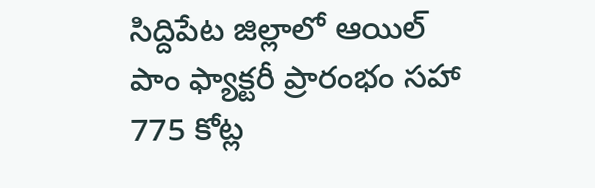సిద్దిపేట జిల్లాలో ఆయిల్ పాం ఫ్యాక్టరీ ప్రారంభం సహా 775 కోట్ల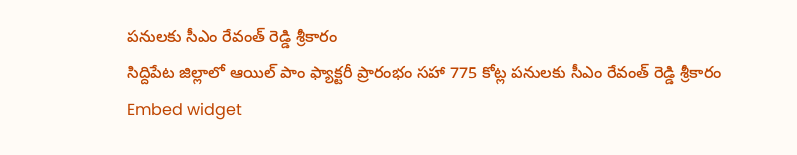పనులకు సీఎం రేవంత్ రెడ్డి శ్రీకారం
సిద్దిపేట జిల్లాలో ఆయిల్ పాం ఫ్యాక్టరీ ప్రారంభం సహా 775 కోట్ల పనులకు సీఎం రేవంత్ రెడ్డి శ్రీకారం
Embed widget